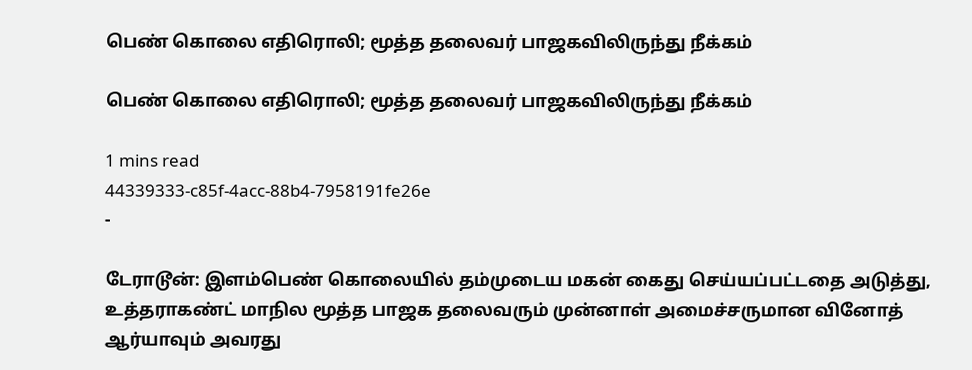பெண் கொலை எதிரொலி; மூத்த தலைவர் பாஜகவிலிருந்து நீக்கம்

பெண் கொலை எதிரொலி; மூத்த தலைவர் பாஜகவிலிருந்து நீக்கம்

1 mins read
44339333-c85f-4acc-88b4-7958191fe26e
-

டேராடூன்: இளம்பெண் கொலையில் தம்முடைய மகன் கைது செய்யப்பட்டதை அடுத்து, உத்தராகண்ட் மாநில மூத்த பாஜக தலைவரும் முன்னாள் அமைச்சருமான வினோத் ஆர்யாவும் அவரது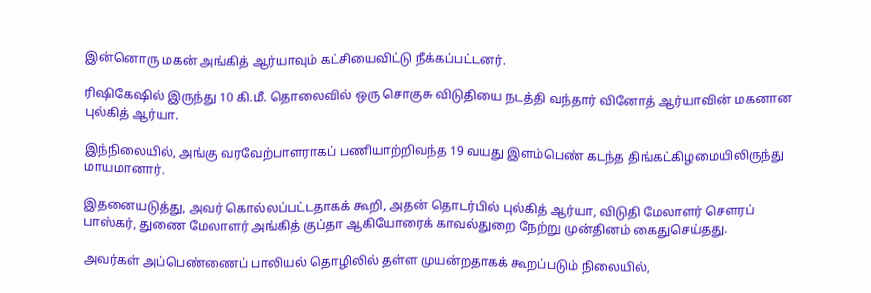இன்னொரு மகன் அங்கித் ஆர்யாவும் கட்சியைவிட்டு நீக்கப்பட்டனர்.

ரிஷிகேஷில் இருந்து 10 கி.மீ. தொலைவில் ஒரு சொகுசு விடுதியை நடத்தி வந்தார் வினோத் ஆர்யாவின் மகனான புல்கித் ஆர்யா.

இந்நிலையில், அங்கு வரவேற்பாளராகப் பணியாற்றிவந்த 19 வயது இளம்பெண் கடந்த திங்கட்கிழமையிலிருந்து மாயமானார்.

இதனையடுத்து, அவர் கொல்லப்பட்டதாகக் கூறி, அதன் தொடர்பில் புல்கித் ஆர்யா, விடுதி மேலாளர் சௌரப் பாஸ்கர், துணை மேலாளர் அங்கித் குப்தா ஆகியோரைக் காவல்துறை நேற்று முன்தினம் கைதுசெய்தது.

அவர்கள் அப்பெண்ணைப் பாலியல் தொழிலில் தள்ள முயன்றதாகக் கூறப்படும் நிலையில்,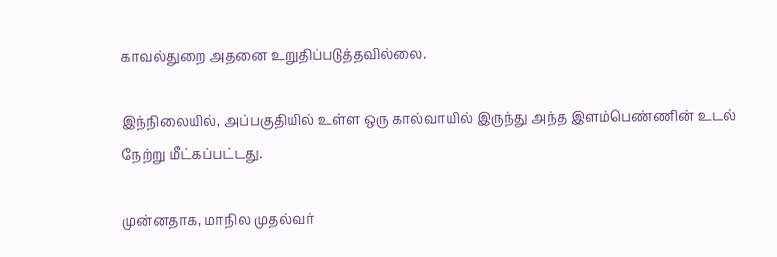காவல்துறை அதனை உறுதிப்படுத்தவில்லை.

இந்நிலையில், அப்பகுதியில் உள்ள ஒரு கால்வாயில் இருந்து அந்த இளம்பெண்ணின் உடல் நேற்று மீட்கப்பட்டது.

முன்னதாக, மாநில முதல்வர்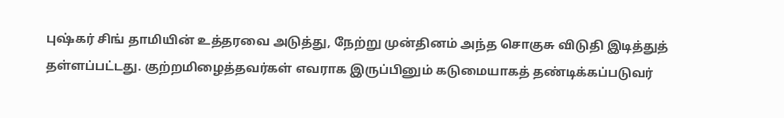புஷ்கர் சிங் தாமியின் உத்தரவை அடுத்து, நேற்று முன்தினம் அந்த சொகுசு விடுதி இடித்துத் தள்ளப்பட்டது. குற்றமிழைத்தவர்கள் எவராக இருப்பினும் கடுமையாகத் தண்டிக்கப்படுவர்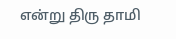என்று திரு தாமி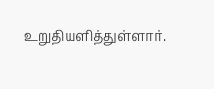உறுதியளித்துள்ளார்.